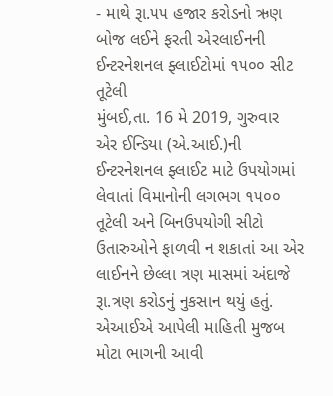- માથે રૂા.૫૫ હજાર કરોડનો ઋણ બોજ લઈને ફરતી એરલાઈનની ઈન્ટરનેશનલ ફ્લાઈટોમાં ૧૫૦૦ સીટ તૂટેલી
મુંબઈ,તા. 16 મે 2019, ગુરુવાર
એર ઈન્ડિયા (એ.આઈ.)ની ઈન્ટરનેશનલ ફ્લાઈટ માટે ઉપયોગમાં લેવાતાં વિમાનોની લગભગ ૧૫૦૦ તૂટેલી અને બિનઉપયોગી સીટો ઉતારુઓને ફાળવી ન શકાતાં આ એર લાઈનને છેલ્લા ત્રણ માસમાં અંદાજે રૂા.ત્રણ કરોડનું નુકસાન થયું હતું.
એઆઈએ આપેલી માહિતી મુજબ મોટા ભાગની આવી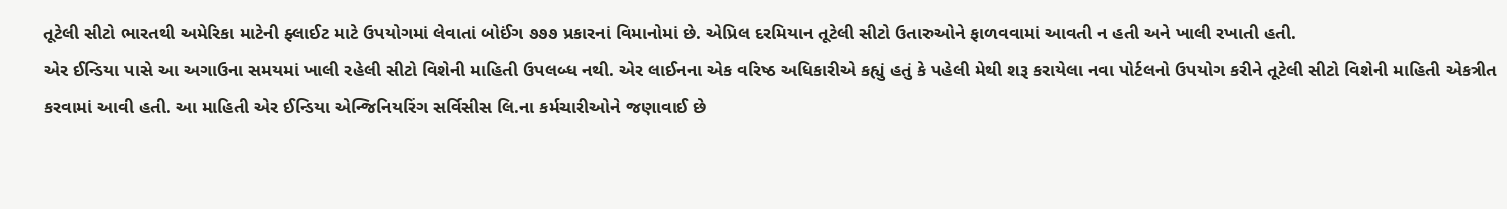તૂટેલી સીટો ભારતથી અમેરિકા માટેની ફ્લાઈટ માટે ઉપયોગમાં લેવાતાં બોઈંગ ૭૭૭ પ્રકારનાં વિમાનોમાં છે. એપ્રિલ દરમિયાન તૂટેલી સીટો ઉતારુઓને ફાળવવામાં આવતી ન હતી અને ખાલી રખાતી હતી.
એર ઈન્ડિયા પાસે આ અગાઉના સમયમાં ખાલી રહેલી સીટો વિશેની માહિતી ઉપલબ્ધ નથી. એર લાઈનના એક વરિષ્ઠ અધિકારીએ કહ્યું હતું કે પહેલી મેથી શરૂ કરાયેલા નવા પોર્ટલનો ઉપયોગ કરીને તૂટેલી સીટો વિશેની માહિતી એકત્રીત કરવામાં આવી હતી. આ માહિતી એર ઈન્ડિયા એન્જિનિયરિંગ સર્વિસીસ લિ.ના કર્મચારીઓને જણાવાઈ છે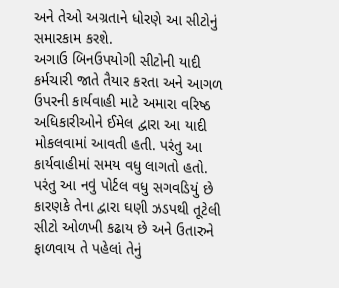અને તેઓ અગ્રતાને ધોરણે આ સીટોનું સમારકામ કરશે.
અગાઉ બિનઉપયોગી સીટોની યાદી કર્મચારી જાતે તૈયાર કરતા અને આગળ ઉપરની કાર્યવાહી માટે અમારા વરિષ્ઠ અધિકારીઓને ઈમેલ દ્વારા આ યાદી મોકલવામાં આવતી હતી. પરંતુ આ કાર્યવાહીમાં સમય વધુ લાગતો હતો. પરંતુ આ નવું પોર્ટલ વધુ સગવડિયું છે કારણકે તેના દ્વારા ઘણી ઝડપથી તૂટેલી સીટો ઓળખી કઢાય છે અને ઉતારુને ફાળવાય તે પહેલાં તેનું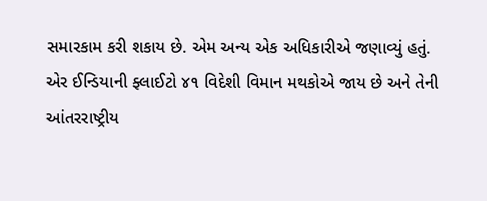સમારકામ કરી શકાય છે. એમ અન્ય એક અધિકારીએ જણાવ્યું હતું.
એર ઈન્ડિયાની ફ્લાઈટો ૪૧ વિદેશી વિમાન મથકોએ જાય છે અને તેની આંતરરાષ્ટ્રીય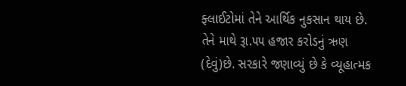ફ્લાઈટોમાં તેને આર્થિક નુકસાન થાય છે. તેને માથે રૂા.૫૫ હજાર કરોડનું ઋણ (દેવું)છે. સરકારે જણાવ્યું છે કે વ્યૂહાત્મક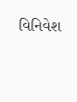વિનિવેશ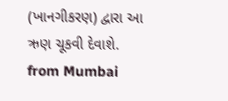(ખાનગીકરણ) દ્વારા આ ઋણ ચૂકવી દેવાશે.
from Mumbai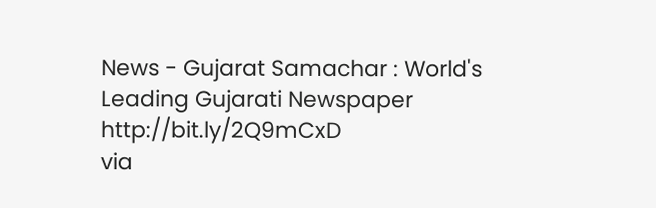News - Gujarat Samachar : World's Leading Gujarati Newspaper http://bit.ly/2Q9mCxD
via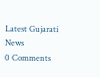Latest Gujarati News
0 Comments